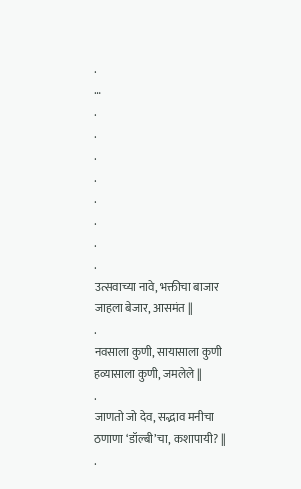.
…
.
.
.
.
.
.
.
.
उत्सवाच्या नावे, भक्तीचा बाजार
जाहला बेजार, आसमंत ||
.
नवसाला कुणी, सायासाला कुणी
हव्यासाला कुणी, जमलेले ||
.
जाणतो जो देव, सद्भाव मनीचा
ठणाणा ‘डॉल्बी’चा, कशापायी? ||
.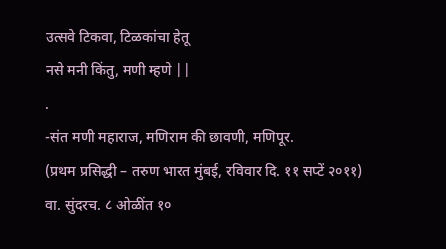उत्सवे टिकवा, टिळकांचा हेतू
नसे मनी किंतु, मणी म्हणे ||
.
-संत मणी महाराज, मणिराम की छावणी, मणिपूर.
(प्रथम प्रसिद्धी – तरुण भारत मुंबई, रविवार दि. ११ सप्टें २०११)
वा. सुंदरच. ८ ओळींत १०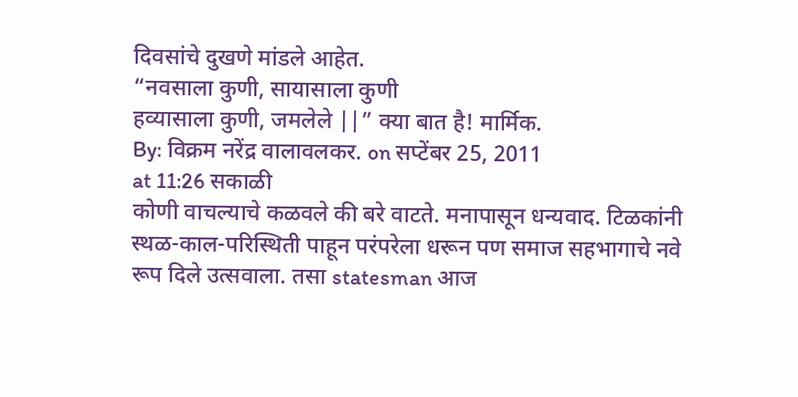दिवसांचे दुखणे मांडले आहेत.
“नवसाला कुणी, सायासाला कुणी
हव्यासाला कुणी, जमलेले ||” क्या बात है! मार्मिक.
By: विक्रम नरेंद्र वालावलकर. on सप्टेंबर 25, 2011
at 11:26 सकाळी
कोणी वाचल्याचे कळवले की बरे वाटते. मनापासून धन्यवाद. टिळकांनी स्थळ-काल-परिस्थिती पाहून परंपरेला धरून पण समाज सहभागाचे नवे रूप दिले उत्सवाला. तसा statesman आज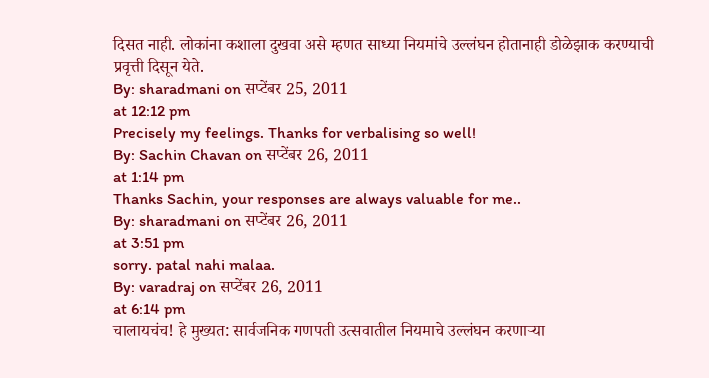दिसत नाही. लोकांना कशाला दुखवा असे म्हणत साध्या नियमांचे उल्लंघन होतानाही डोळेझाक करण्याची प्रवृत्ती दिसून येते.
By: sharadmani on सप्टेंबर 25, 2011
at 12:12 pm
Precisely my feelings. Thanks for verbalising so well!
By: Sachin Chavan on सप्टेंबर 26, 2011
at 1:14 pm
Thanks Sachin, your responses are always valuable for me..
By: sharadmani on सप्टेंबर 26, 2011
at 3:51 pm
sorry. patal nahi malaa.
By: varadraj on सप्टेंबर 26, 2011
at 6:14 pm
चालायचंच! हे मुख्यत: सार्वजनिक गणपती उत्सवातील नियमाचे उल्लंघन करणाऱ्या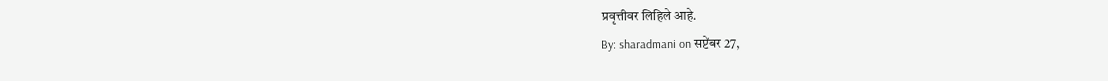प्रवृत्तीवर लिहिले आहे.
By: sharadmani on सप्टेंबर 27,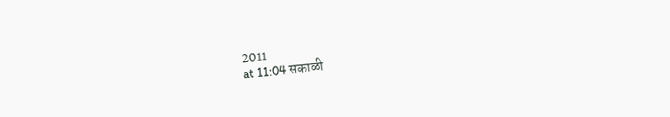2011
at 11:04 सकाळी